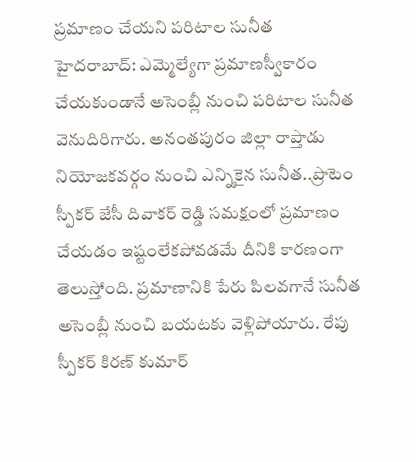ప్రమాణం చేయని పరిటాల సునీత
హైదరాబాద్: ఎమ్మెల్యేగా ప్రమాణస్వీకారం చేయకుండానే అసెంబ్లీ నుంచి పరిటాల సునీత వెనుదిరిగారు. అనంతపురం జిల్లా రాప్తాడు నియోజకవర్గం నుంచి ఎన్నికైన సునీత..ప్రొటెం స్పీకర్ జేసీ దివాకర్ రెడ్డి సమక్షంలో ప్రమాణం చేయడం ఇష్టంలేకపోవడమే దీనికి కారణంగా తెలుస్తోంది. ప్రమాణానికి పేరు పిలవగానే సునీత అసెంబ్లీ నుంచి బయటకు వెళ్లిపోయారు. రేపు స్పీకర్ కిరణ్ కుమార్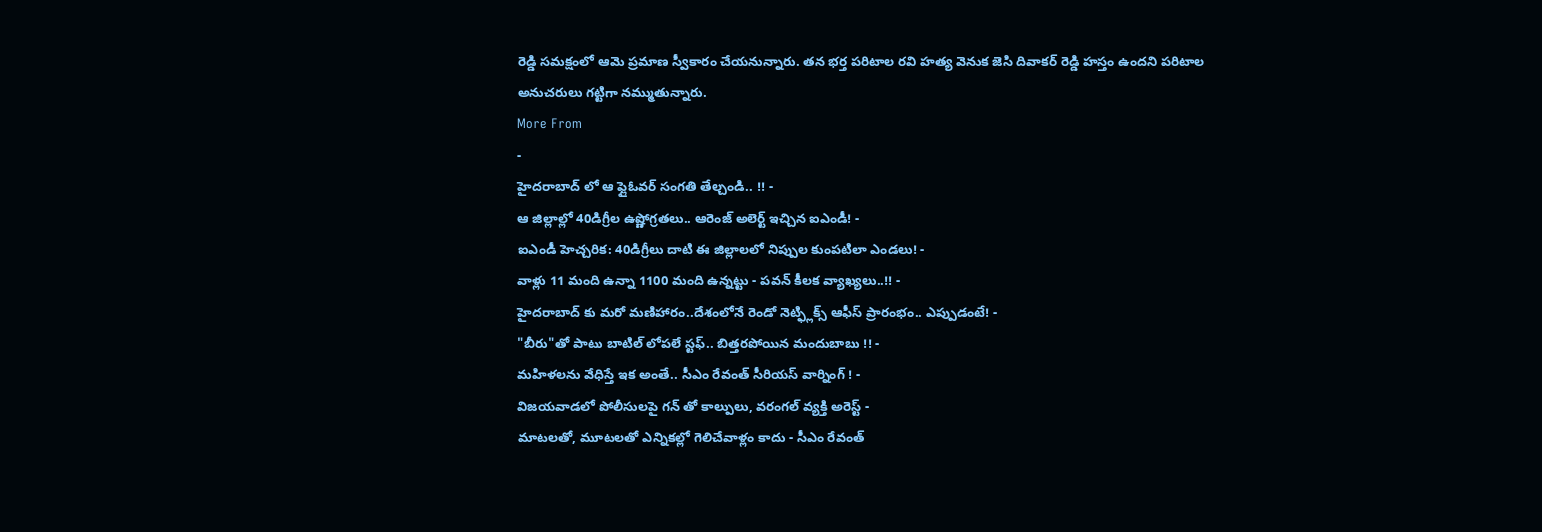రెడ్డి సమక్షంలో ఆమె ప్రమాణ స్వీకారం చేయనున్నారు. తన భర్త పరిటాల రవి హత్య వెనుక జెసి దివాకర్ రెడ్డి హస్తం ఉందని పరిటాల అనుచరులు గట్టిగా నమ్ముతున్నారు.
More From
-
హైదరాబాద్ లో ఆ ఫ్లైఓవర్ సంగతి తేల్చండి.. !! -
ఆ జిల్లాల్లో 40డిగ్రీల ఉష్ణోగ్రతలు.. ఆరెంజ్ అలెర్ట్ ఇచ్చిన ఐఎండీ! -
ఐఎండీ హెచ్చరిక: 40డిగ్రీలు దాటి ఈ జిల్లాలలో నిప్పుల కుంపటిలా ఎండలు! -
వాళ్లు 11 మంది ఉన్నా 1100 మంది ఉన్నట్టు - పవన్ కీలక వ్యాఖ్యలు..!! -
హైదరాబాద్ కు మరో మణిహారం..దేశంలోనే రెండో నెట్ఫ్లిక్స్ ఆఫీస్ ప్రారంభం.. ఎప్పుడంటే! -
"బీరు"తో పాటు బాటిల్ లోపలే స్టఫ్.. బిత్తరపోయిన మందుబాబు !! -
మహిళలను వేధిస్తే ఇక అంతే.. సీఎం రేవంత్ సీరియస్ వార్నింగ్ ! -
విజయవాడలో పోలీసులపై గన్ తో కాల్పులు, వరంగల్ వ్యక్తి అరెస్ట్ -
మాటలతో, మూటలతో ఎన్నికల్లో గెలిచేవాళ్లం కాదు - సీఎం రేవంత్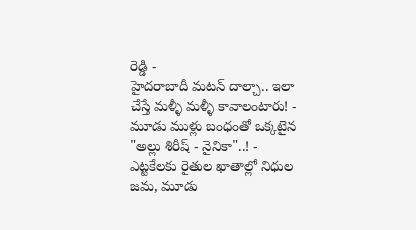రెడ్డి -
హైదరాబాదీ మటన్ దాల్చా.. ఇలా చేస్తే మళ్ళీ మళ్ళీ కావాలంటారు! -
మూడు ముళ్లు బంధంతో ఒక్కటైన "అల్లు శిరీష్ - నైనికా"..! -
ఎట్టకేలకు రైతుల ఖాతాల్లో నిధుల జమ, మూడు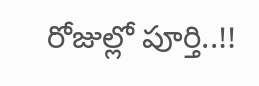రోజుల్లో పూర్తి..!!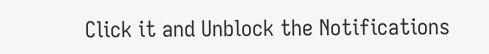Click it and Unblock the Notifications